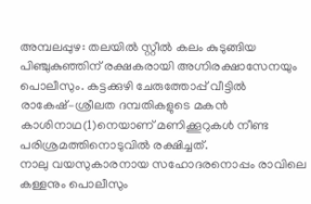അമ്പലപ്പുഴ: തലയിൽ സ്റ്റീൽ കലം കുടുങ്ങിയ പിഞ്ചുകുഞ്ഞിന് രക്ഷകരായി അഗ്നിരക്ഷാസേനയും പൊലീസും. കട്ടക്കുഴി ചേരുത്തോപ്പ് വീട്ടിൽ രാകേഷ്–ശ്രീലത ദമ്പതികളുടെ മകൻ കാശിനാഥ(1)നെയാണ് മണിക്കൂറുകൾ നീണ്ട പരിശ്രമത്തിനൊടുവിൽ രക്ഷിച്ചത്.
നാലു വയസുകാരനായ സഹോദരനൊപ്പം രാവിലെ കള്ളനും പൊലീസും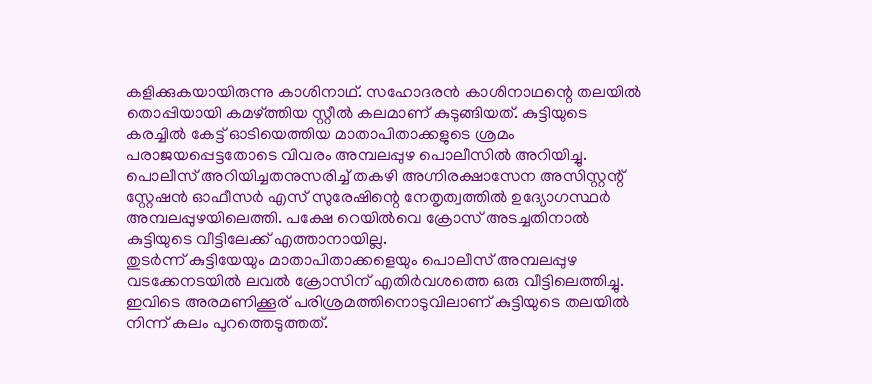കളിക്കുകയായിരുന്നു കാശിനാഥ്. സഹോദരൻ കാശിനാഥന്റെ തലയിൽ തൊപ്പിയായി കമഴ്ത്തിയ സ്റ്റീൽ കലമാണ് കുടുങ്ങിയത്. കുട്ടിയുടെ കരച്ചിൽ കേട്ട് ഓടിയെത്തിയ മാതാപിതാക്കളുടെ ശ്രമം പരാജയപ്പെട്ടതോടെ വിവരം അമ്പലപ്പുഴ പൊലീസിൽ അറിയിച്ചു.
പൊലീസ് അറിയിച്ചതനുസരിച്ച് തകഴി അഗ്നിരക്ഷാസേന അസിസ്റ്റന്റ് സ്റ്റേഷൻ ഓഫീസർ എസ് സുരേഷിന്റെ നേതൃത്വത്തിൽ ഉദ്യോഗസ്ഥർ അമ്പലപ്പുഴയിലെത്തി. പക്ഷേ റെയിൽവെ ക്രോസ് അടച്ചതിനാൽ കുട്ടിയുടെ വീട്ടിലേക്ക് എത്താനായില്ല.
തുടർന്ന് കുട്ടിയേയും മാതാപിതാക്കളെയും പൊലീസ് അമ്പലപ്പുഴ വടക്കേനടയിൽ ലവൽ ക്രോസിന് എതിർവശത്തെ ഒരു വീട്ടിലെത്തിച്ചു. ഇവിടെ അരമണിക്കൂര് പരിശ്രമത്തിനൊടുവിലാണ് കുട്ടിയുടെ തലയിൽ നിന്ന് കലം പുറത്തെടുത്തത്.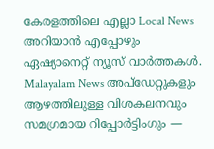കേരളത്തിലെ എല്ലാ Local News അറിയാൻ എപ്പോഴും ഏഷ്യാനെറ്റ് ന്യൂസ് വാർത്തകൾ. Malayalam News അപ്ഡേറ്റുകളും ആഴത്തിലുള്ള വിശകലനവും സമഗ്രമായ റിപ്പോർട്ടിംഗും —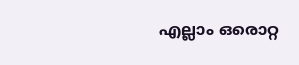എല്ലാം ഒരൊറ്റ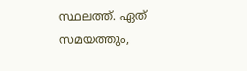സ്ഥലത്ത്. ഏത് സമയത്തും,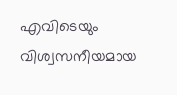എവിടെയും വിശ്വസനീയമായ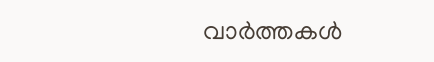വാർത്തകൾ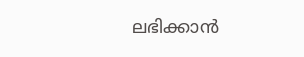ലഭിക്കാൻ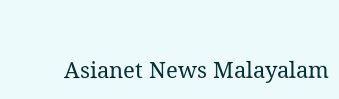Asianet News Malayalam